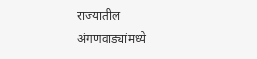राज्यातील अंगणवाड्यांमध्ये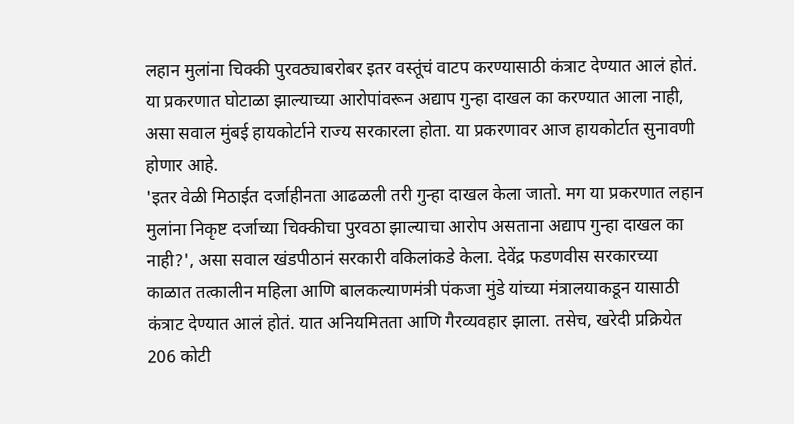लहान मुलांना चिक्की पुरवठ्याबरोबर इतर वस्तूंचं वाटप करण्यासाठी कंत्राट देण्यात आलं होतं. या प्रकरणात घोटाळा झाल्याच्या आरोपांवरून अद्याप गुन्हा दाखल का करण्यात आला नाही, असा सवाल मुंबई हायकोर्टाने राज्य सरकारला होता. या प्रकरणावर आज हायकोर्टात सुनावणी होणार आहे.
'इतर वेळी मिठाईत दर्जाहीनता आढळली तरी गुन्हा दाखल केला जातो. मग या प्रकरणात लहान मुलांना निकृष्ट दर्जाच्या चिक्कीचा पुरवठा झाल्याचा आरोप असताना अद्याप गुन्हा दाखल का नाही?', असा सवाल खंडपीठानं सरकारी वकिलांकडे केला. देवेंद्र फडणवीस सरकारच्या काळात तत्कालीन महिला आणि बालकल्याणमंत्री पंकजा मुंडे यांच्या मंत्रालयाकडून यासाठी कंत्राट देण्यात आलं होतं. यात अनियमितता आणि गैरव्यवहार झाला. तसेच, खरेदी प्रक्रियेत 206 कोटी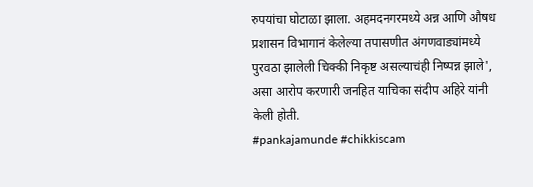रुपयांचा घोटाळा झाला. अहमदनगरमध्ये अन्न आणि औषध प्रशासन विभागानं केलेल्या तपासणीत अंगणवाड्यांमध्ये पुरवठा झालेली चिक्की निकृष्ट असल्याचंही निष्पन्न झाले', असा आरोप करणारी जनहित याचिका संदीप अहिरे यांनी केली होती.
#pankajamunde #chikkiscam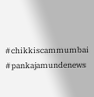#chikkiscammumbai #pankajamundenews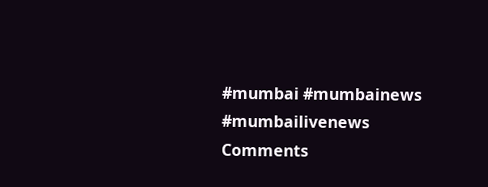#mumbai #mumbainews #mumbailivenews
Comments